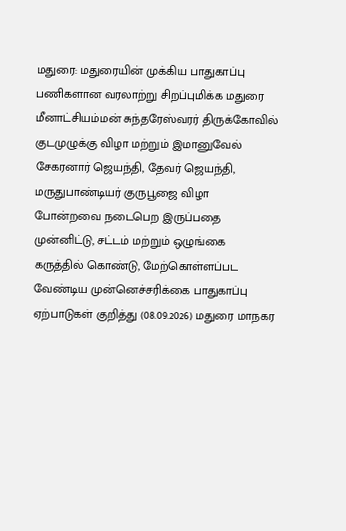மதுரை: மதுரையின் முக்கிய பாதுகாப்பு பணிகளான வரலாற்று சிறப்புமிக்க மதுரை மீனாட்சியம்மன் சுந்தரேஸ்வரர் திருக்கோவில் குடமுழுக்கு விழா மற்றும் இமானுவேல் சேகரனார் ஜெயந்தி, தேவர் ஜெயந்தி, மருதுபாண்டியர் குருபூஜை விழா போன்றவை நடைபெற இருப்பதை முன்னிட்டு, சட்டம் மற்றும் ஒழுங்கை கருத்தில் கொண்டு, மேற்கொள்ளப்பட வேண்டிய முன்னெச்சரிக்கை பாதுகாப்பு ஏற்பாடுகள் குறித்து (08.09.2026) மதுரை மாநகர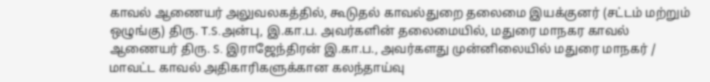காவல் ஆணையர் அலுவலகத்தில், கூடுதல் காவல்துறை தலைமை இயக்குனர் (சட்டம் மற்றும் ஒழுங்கு) திரு. T.S.அன்பு, இ.கா.ப. அவர்களின் தலைமையில், மதுரை மாநகர காவல் ஆணையர் திரு. S. இராஜேந்திரன் இ.கா.ப., அவர்களது முன்னிலையில் மதுரை மாநகர் / மாவட்ட காவல் அதிகாரிகளுக்கான கலந்தாய்வு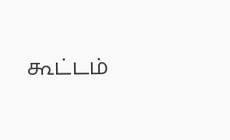கூட்டம்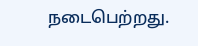நடைபெற்றது.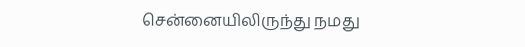சென்னையிலிருந்து நமது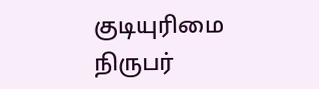குடியுரிமை நிருபர்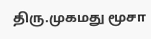திரு.முகமது மூசா